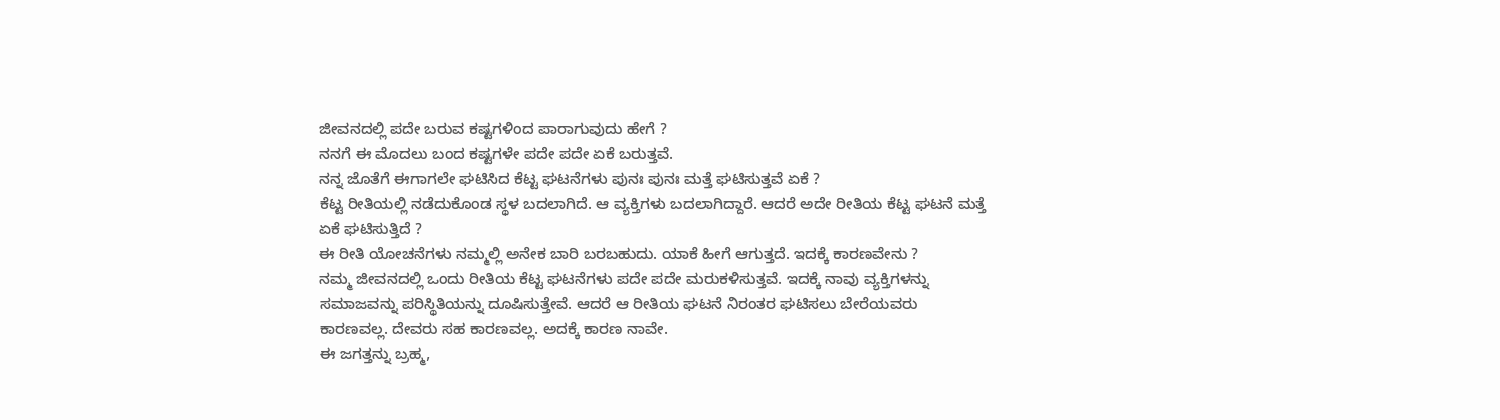ಜೀವನದಲ್ಲಿ ಪದೇ ಬರುವ ಕಷ್ಟಗಳಿಂದ ಪಾರಾಗುವುದು ಹೇಗೆ ?
ನನಗೆ ಈ ಮೊದಲು ಬಂದ ಕಷ್ಟಗಳೇ ಪದೇ ಪದೇ ಏಕೆ ಬರುತ್ತವೆ.
ನನ್ನ ಜೊತೆಗೆ ಈಗಾಗಲೇ ಘಟಿಸಿದ ಕೆಟ್ಟ ಘಟನೆಗಳು ಪುನಃ ಪುನಃ ಮತ್ತೆ ಘಟಿಸುತ್ತವೆ ಏಕೆ ?
ಕೆಟ್ಟ ರೀತಿಯಲ್ಲಿ ನಡೆದುಕೊಂಡ ಸ್ಥಳ ಬದಲಾಗಿದೆ. ಆ ವ್ಯಕ್ತಿಗಳು ಬದಲಾಗಿದ್ದಾರೆ. ಆದರೆ ಅದೇ ರೀತಿಯ ಕೆಟ್ಟ ಘಟನೆ ಮತ್ತೆ ಏಕೆ ಘಟಿಸುತ್ತಿದೆ ?
ಈ ರೀತಿ ಯೋಚನೆಗಳು ನಮ್ಮಲ್ಲಿ ಅನೇಕ ಬಾರಿ ಬರಬಹುದು. ಯಾಕೆ ಹೀಗೆ ಆಗುತ್ತದೆ. ಇದಕ್ಕೆ ಕಾರಣವೇನು ?
ನಮ್ಮ ಜೀವನದಲ್ಲಿ ಒಂದು ರೀತಿಯ ಕೆಟ್ಟ ಘಟನೆಗಳು ಪದೇ ಪದೇ ಮರುಕಳಿಸುತ್ತವೆ. ಇದಕ್ಕೆ ನಾವು ವ್ಯಕ್ತಿಗಳನ್ನು ಸಮಾಜವನ್ನು ಪರಿಸ್ಥಿತಿಯನ್ನು ದೂಷಿಸುತ್ತೇವೆ. ಆದರೆ ಆ ರೀತಿಯ ಘಟನೆ ನಿರಂತರ ಘಟಿಸಲು ಬೇರೆಯವರು ಕಾರಣವಲ್ಲ. ದೇವರು ಸಹ ಕಾರಣವಲ್ಲ. ಅದಕ್ಕೆ ಕಾರಣ ನಾವೇ.
ಈ ಜಗತ್ತನ್ನು ಬ್ರಹ್ಮ,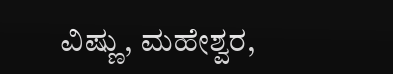ವಿಷ್ಣು, ಮಹೇಶ್ವರ,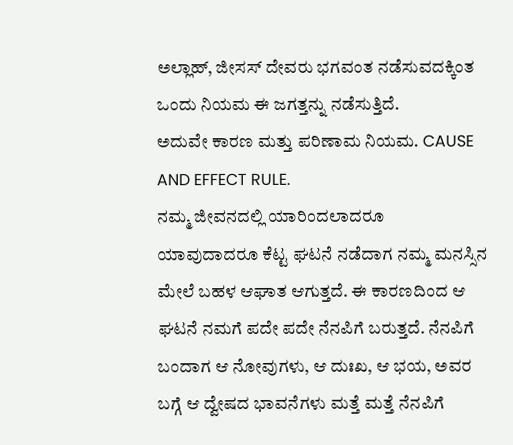ಅಲ್ಲಾಹ್, ಜೀಸಸ್ ದೇವರು ಭಗವಂತ ನಡೆಸುವದಕ್ಕಿಂತ ಒಂದು ನಿಯಮ ಈ ಜಗತ್ತನ್ನು ನಡೆಸುತ್ತಿದೆ.
ಅದುವೇ ಕಾರಣ ಮತ್ತು ಪರಿಣಾಮ ನಿಯಮ. CAUSE AND EFFECT RULE.
ನಮ್ಮ ಜೀವನದಲ್ಲಿ ಯಾರಿಂದಲಾದರೂ ಯಾವುದಾದರೂ ಕೆಟ್ಟ ಘಟನೆ ನಡೆದಾಗ ನಮ್ಮ ಮನಸ್ಸಿನ ಮೇಲೆ ಬಹಳ ಆಘಾತ ಆಗುತ್ತದೆ. ಈ ಕಾರಣದಿಂದ ಆ ಘಟನೆ ನಮಗೆ ಪದೇ ಪದೇ ನೆನಪಿಗೆ ಬರುತ್ತದೆ. ನೆನಪಿಗೆ ಬಂದಾಗ ಆ ನೋವುಗಳು, ಆ ದುಃಖ, ಆ ಭಯ, ಅವರ ಬಗ್ಗೆ ಆ ದ್ವೇಷದ ಭಾವನೆಗಳು ಮತ್ತೆ ಮತ್ತೆ ನೆನಪಿಗೆ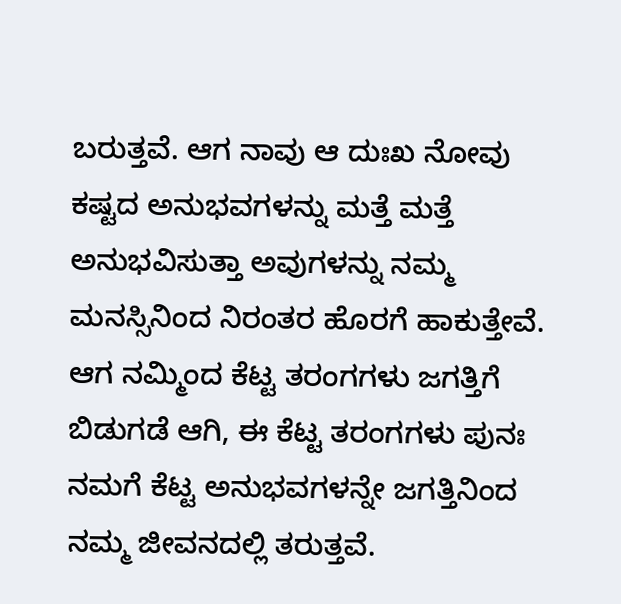ಬರುತ್ತವೆ. ಆಗ ನಾವು ಆ ದುಃಖ ನೋವು ಕಷ್ಟದ ಅನುಭವಗಳನ್ನು ಮತ್ತೆ ಮತ್ತೆ ಅನುಭವಿಸುತ್ತಾ ಅವುಗಳನ್ನು ನಮ್ಮ ಮನಸ್ಸಿನಿಂದ ನಿರಂತರ ಹೊರಗೆ ಹಾಕುತ್ತೇವೆ.
ಆಗ ನಮ್ಮಿಂದ ಕೆಟ್ಟ ತರಂಗಗಳು ಜಗತ್ತಿಗೆ ಬಿಡುಗಡೆ ಆಗಿ, ಈ ಕೆಟ್ಟ ತರಂಗಗಳು ಪುನಃ ನಮಗೆ ಕೆಟ್ಟ ಅನುಭವಗಳನ್ನೇ ಜಗತ್ತಿನಿಂದ ನಮ್ಮ ಜೀವನದಲ್ಲಿ ತರುತ್ತವೆ.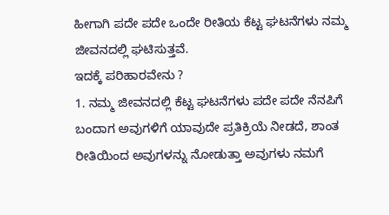ಹೀಗಾಗಿ ಪದೇ ಪದೇ ಒಂದೇ ರೀತಿಯ ಕೆಟ್ಟ ಘಟನೆಗಳು ನಮ್ಮ ಜೀವನದಲ್ಲಿ ಘಟಿಸುತ್ತವೆ.
ಇದಕ್ಕೆ ಪರಿಹಾರವೇನು ?
1. ನಮ್ಮ ಜೀವನದಲ್ಲಿ ಕೆಟ್ಟ ಘಟನೆಗಳು ಪದೇ ಪದೇ ನೆನಪಿಗೆ ಬಂದಾಗ ಅವುಗಳಿಗೆ ಯಾವುದೇ ಪ್ರತಿಕ್ರಿಯೆ ನೀಡದೆ, ಶಾಂತ ರೀತಿಯಿಂದ ಅವುಗಳನ್ನು ನೋಡುತ್ತಾ ಅವುಗಳು ನಮಗೆ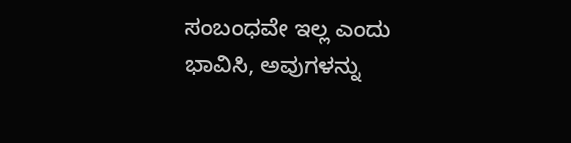ಸಂಬಂಧವೇ ಇಲ್ಲ ಎಂದು ಭಾವಿಸಿ, ಅವುಗಳನ್ನು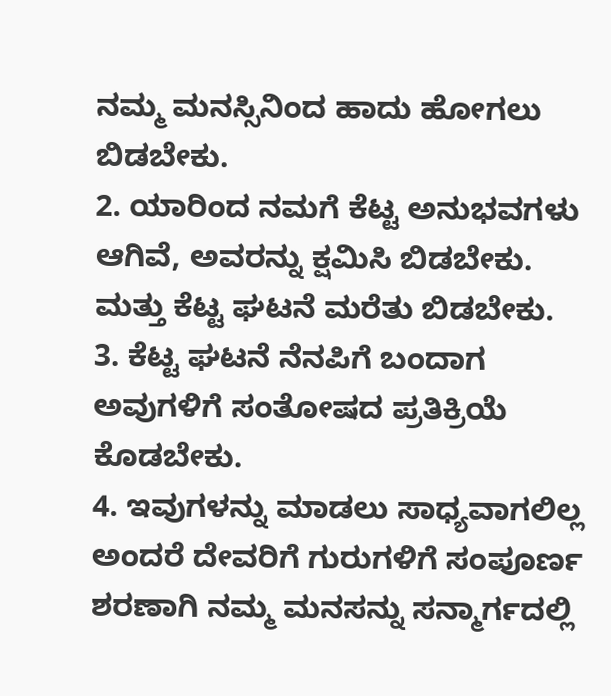ನಮ್ಮ ಮನಸ್ಸಿನಿಂದ ಹಾದು ಹೋಗಲು ಬಿಡಬೇಕು.
2. ಯಾರಿಂದ ನಮಗೆ ಕೆಟ್ಟ ಅನುಭವಗಳು ಆಗಿವೆ, ಅವರನ್ನು ಕ್ಷಮಿಸಿ ಬಿಡಬೇಕು. ಮತ್ತು ಕೆಟ್ಟ ಘಟನೆ ಮರೆತು ಬಿಡಬೇಕು.
3. ಕೆಟ್ಟ ಘಟನೆ ನೆನಪಿಗೆ ಬಂದಾಗ ಅವುಗಳಿಗೆ ಸಂತೋಷದ ಪ್ರತಿಕ್ರಿಯೆ ಕೊಡಬೇಕು.
4. ಇವುಗಳನ್ನು ಮಾಡಲು ಸಾಧ್ಯವಾಗಲಿಲ್ಲ ಅಂದರೆ ದೇವರಿಗೆ ಗುರುಗಳಿಗೆ ಸಂಪೂರ್ಣ ಶರಣಾಗಿ ನಮ್ಮ ಮನಸನ್ನು ಸನ್ಮಾರ್ಗದಲ್ಲಿ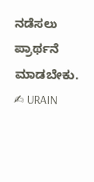ನಡೆಸಲು ಪ್ರಾರ್ಥನೆ ಮಾಡಬೇಕು.
✍ URAIN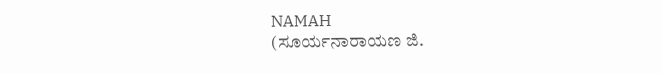NAMAH
(ಸೂರ್ಯನಾರಾಯಣ ಜಿ.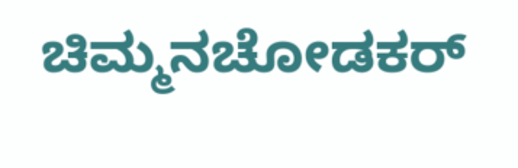ಚಿಮ್ಮನಚೋಡಕರ್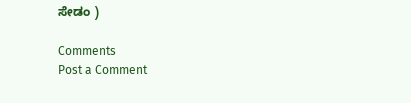ಸೇಡಂ )

Comments
Post a Comment